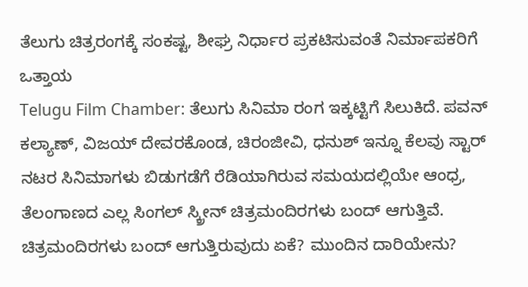ತೆಲುಗು ಚಿತ್ರರಂಗಕ್ಕೆ ಸಂಕಷ್ಟ, ಶೀಘ್ರ ನಿರ್ಧಾರ ಪ್ರಕಟಿಸುವಂತೆ ನಿರ್ಮಾಪಕರಿಗೆ ಒತ್ತಾಯ
Telugu Film Chamber: ತೆಲುಗು ಸಿನಿಮಾ ರಂಗ ಇಕ್ಕಟ್ಟಿಗೆ ಸಿಲುಕಿದೆ. ಪವನ್ ಕಲ್ಯಾಣ್, ವಿಜಯ್ ದೇವರಕೊಂಡ, ಚಿರಂಜೀವಿ, ಧನುಶ್ ಇನ್ನೂ ಕೆಲವು ಸ್ಟಾರ್ ನಟರ ಸಿನಿಮಾಗಳು ಬಿಡುಗಡೆಗೆ ರೆಡಿಯಾಗಿರುವ ಸಮಯದಲ್ಲಿಯೇ ಆಂಧ್ರ, ತೆಲಂಗಾಣದ ಎಲ್ಲ ಸಿಂಗಲ್ ಸ್ಕ್ರೀನ್ ಚಿತ್ರಮಂದಿರಗಳು ಬಂದ್ ಆಗುತ್ತಿವೆ. ಚಿತ್ರಮಂದಿರಗಳು ಬಂದ್ ಆಗುತ್ತಿರುವುದು ಏಕೆ? ಮುಂದಿನ ದಾರಿಯೇನು?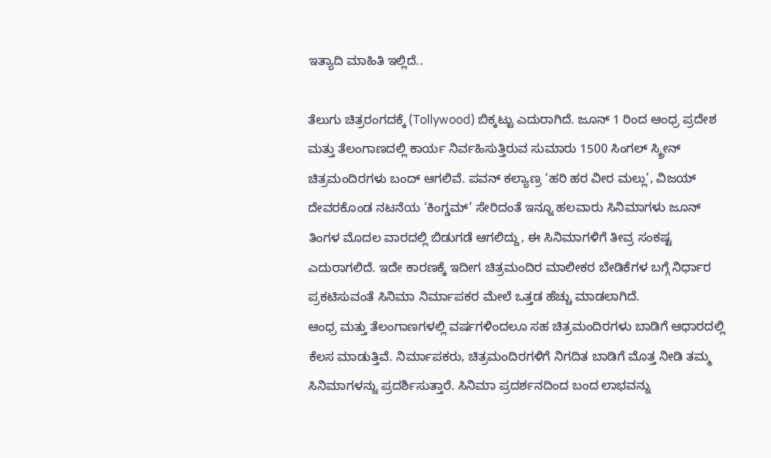ಇತ್ಯಾದಿ ಮಾಹಿತಿ ಇಲ್ಲಿದೆ..

ತೆಲುಗು ಚಿತ್ರರಂಗದಕ್ಕೆ (Tollywood) ಬಿಕ್ಕಟ್ಟು ಎದುರಾಗಿದೆ. ಜೂನ್ 1 ರಿಂದ ಆಂಧ್ರ ಪ್ರದೇಶ ಮತ್ತು ತೆಲಂಗಾಣದಲ್ಲಿ ಕಾರ್ಯ ನಿರ್ವಹಿಸುತ್ತಿರುವ ಸುಮಾರು 1500 ಸಿಂಗಲ್ ಸ್ಕ್ರೀನ್ ಚಿತ್ರಮಂದಿರಗಳು ಬಂದ್ ಆಗಲಿವೆ. ಪವನ್ ಕಲ್ಯಾಣ್ರ ‘ಹರಿ ಹರ ವೀರ ಮಲ್ಲು’, ವಿಜಯ್ ದೇವರಕೊಂಡ ನಟನೆಯ ‘ಕಿಂಗ್ಡಮ್’ ಸೇರಿದಂತೆ ಇನ್ನೂ ಹಲವಾರು ಸಿನಿಮಾಗಳು ಜೂನ್ ತಿಂಗಳ ಮೊದಲ ವಾರದಲ್ಲಿ ಬಿಡುಗಡೆ ಆಗಲಿದ್ದು, ಈ ಸಿನಿಮಾಗಳಿಗೆ ತೀವ್ರ ಸಂಕಷ್ಟ ಎದುರಾಗಲಿದೆ. ಇದೇ ಕಾರಣಕ್ಕೆ ಇದೀಗ ಚಿತ್ರಮಂದಿರ ಮಾಲೀಕರ ಬೇಡಿಕೆಗಳ ಬಗ್ಗೆ ನಿರ್ಧಾರ ಪ್ರಕಟಿಸುವಂತೆ ಸಿನಿಮಾ ನಿರ್ಮಾಪಕರ ಮೇಲೆ ಒತ್ತಡ ಹೆಚ್ಚು ಮಾಡಲಾಗಿದೆ.
ಆಂಧ್ರ ಮತ್ತು ತೆಲಂಗಾಣಗಳಲ್ಲಿ ವರ್ಷಗಳಿಂದಲೂ ಸಹ ಚಿತ್ರಮಂದಿರಗಳು ಬಾಡಿಗೆ ಆಧಾರದಲ್ಲಿ ಕೆಲಸ ಮಾಡುತ್ತಿವೆ. ನಿರ್ಮಾಪಕರು, ಚಿತ್ರಮಂದಿರಗಳಿಗೆ ನಿಗದಿತ ಬಾಡಿಗೆ ಮೊತ್ತ ನೀಡಿ ತಮ್ಮ ಸಿನಿಮಾಗಳನ್ನು ಪ್ರದರ್ಶಿಸುತ್ತಾರೆ. ಸಿನಿಮಾ ಪ್ರದರ್ಶನದಿಂದ ಬಂದ ಲಾಭವನ್ನು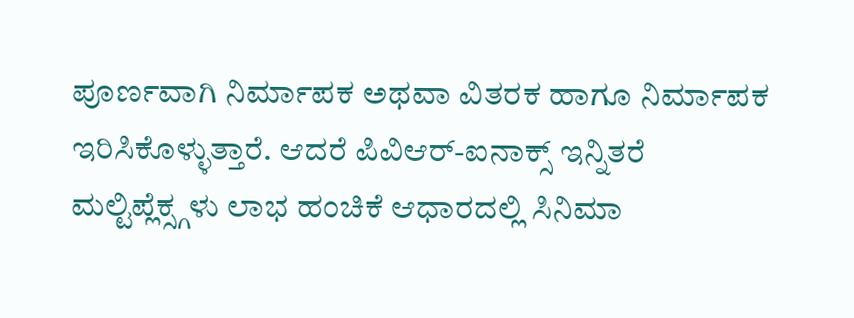ಪೂರ್ಣವಾಗಿ ನಿರ್ಮಾಪಕ ಅಥವಾ ವಿತರಕ ಹಾಗೂ ನಿರ್ಮಾಪಕ ಇರಿಸಿಕೊಳ್ಳುತ್ತಾರೆ. ಆದರೆ ಪಿವಿಆರ್-ಐನಾಕ್ಸ್ ಇನ್ನಿತರೆ ಮಲ್ಟಿಪ್ಲೆಕ್ಸ್ಗಳು ಲಾಭ ಹಂಚಿಕೆ ಆಧಾರದಲ್ಲಿ ಸಿನಿಮಾ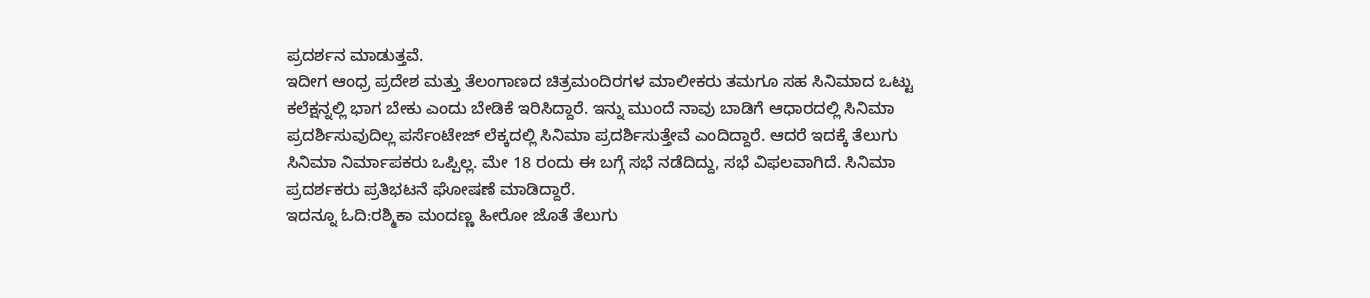ಪ್ರದರ್ಶನ ಮಾಡುತ್ತವೆ.
ಇದೀಗ ಆಂಧ್ರ ಪ್ರದೇಶ ಮತ್ತು ತೆಲಂಗಾಣದ ಚಿತ್ರಮಂದಿರಗಳ ಮಾಲೀಕರು ತಮಗೂ ಸಹ ಸಿನಿಮಾದ ಒಟ್ಟು ಕಲೆಕ್ಷನ್ನಲ್ಲಿ ಭಾಗ ಬೇಕು ಎಂದು ಬೇಡಿಕೆ ಇರಿಸಿದ್ದಾರೆ. ಇನ್ನು ಮುಂದೆ ನಾವು ಬಾಡಿಗೆ ಆಧಾರದಲ್ಲಿ ಸಿನಿಮಾ ಪ್ರದರ್ಶಿಸುವುದಿಲ್ಲ ಪರ್ಸೆಂಟೇಜ್ ಲೆಕ್ಕದಲ್ಲಿ ಸಿನಿಮಾ ಪ್ರದರ್ಶಿಸುತ್ತೇವೆ ಎಂದಿದ್ದಾರೆ. ಆದರೆ ಇದಕ್ಕೆ ತೆಲುಗು ಸಿನಿಮಾ ನಿರ್ಮಾಪಕರು ಒಪ್ಪಿಲ್ಲ. ಮೇ 18 ರಂದು ಈ ಬಗ್ಗೆ ಸಭೆ ನಡೆದಿದ್ದು, ಸಭೆ ವಿಫಲವಾಗಿದೆ. ಸಿನಿಮಾ ಪ್ರದರ್ಶಕರು ಪ್ರತಿಭಟನೆ ಘೋಷಣೆ ಮಾಡಿದ್ದಾರೆ.
ಇದನ್ನೂ ಓದಿ:ರಶ್ಮಿಕಾ ಮಂದಣ್ಣ ಹೀರೋ ಜೊತೆ ತೆಲುಗು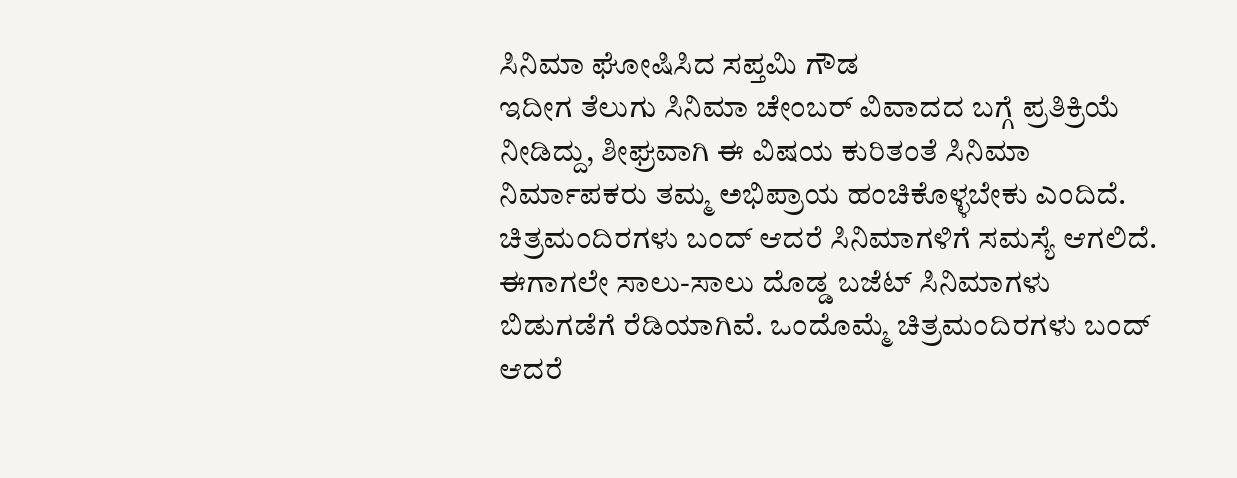ಸಿನಿಮಾ ಘೋಷಿಸಿದ ಸಪ್ತಮಿ ಗೌಡ
ಇದೀಗ ತೆಲುಗು ಸಿನಿಮಾ ಚೇಂಬರ್ ವಿವಾದದ ಬಗ್ಗೆ ಪ್ರತಿಕ್ರಿಯೆ ನೀಡಿದ್ದು, ಶೀಘ್ರವಾಗಿ ಈ ವಿಷಯ ಕುರಿತಂತೆ ಸಿನಿಮಾ ನಿರ್ಮಾಪಕರು ತಮ್ಮ ಅಭಿಪ್ರಾಯ ಹಂಚಿಕೊಳ್ಳಬೇಕು ಎಂದಿದೆ. ಚಿತ್ರಮಂದಿರಗಳು ಬಂದ್ ಆದರೆ ಸಿನಿಮಾಗಳಿಗೆ ಸಮಸ್ಯೆ ಆಗಲಿದೆ. ಈಗಾಗಲೇ ಸಾಲು-ಸಾಲು ದೊಡ್ಡ ಬಜೆಟ್ ಸಿನಿಮಾಗಳು ಬಿಡುಗಡೆಗೆ ರೆಡಿಯಾಗಿವೆ. ಒಂದೊಮ್ಮೆ ಚಿತ್ರಮಂದಿರಗಳು ಬಂದ್ ಆದರೆ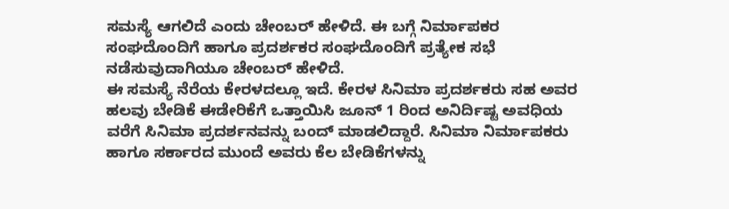ಸಮಸ್ಯೆ ಆಗಲಿದೆ ಎಂದು ಚೇಂಬರ್ ಹೇಳಿದೆ. ಈ ಬಗ್ಗೆ ನಿರ್ಮಾಪಕರ ಸಂಘದೊಂದಿಗೆ ಹಾಗೂ ಪ್ರದರ್ಶಕರ ಸಂಘದೊಂದಿಗೆ ಪ್ರತ್ಯೇಕ ಸಭೆ ನಡೆಸುವುದಾಗಿಯೂ ಚೇಂಬರ್ ಹೇಳಿದೆ.
ಈ ಸಮಸ್ಯೆ ನೆರೆಯ ಕೇರಳದಲ್ಲೂ ಇದೆ. ಕೇರಳ ಸಿನಿಮಾ ಪ್ರದರ್ಶಕರು ಸಹ ಅವರ ಹಲವು ಬೇಡಿಕೆ ಈಡೇರಿಕೆಗೆ ಒತ್ತಾಯಿಸಿ ಜೂನ್ 1 ರಿಂದ ಅನಿರ್ದಿಷ್ಟ ಅವಧಿಯ ವರೆಗೆ ಸಿನಿಮಾ ಪ್ರದರ್ಶನವನ್ನು ಬಂದ್ ಮಾಡಲಿದ್ದಾರೆ. ಸಿನಿಮಾ ನಿರ್ಮಾಪಕರು ಹಾಗೂ ಸರ್ಕಾರದ ಮುಂದೆ ಅವರು ಕೆಲ ಬೇಡಿಕೆಗಳನ್ನು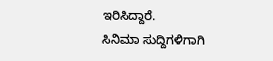ಇರಿಸಿದ್ದಾರೆ.
ಸಿನಿಮಾ ಸುದ್ದಿಗಳಿಗಾಗಿ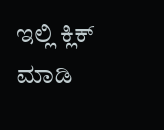ಇಲ್ಲಿ ಕ್ಲಿಕ್ ಮಾಡಿ